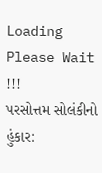Loading Please Wait !!!
પરસોત્તમ સોલંકીનો હુંકાર: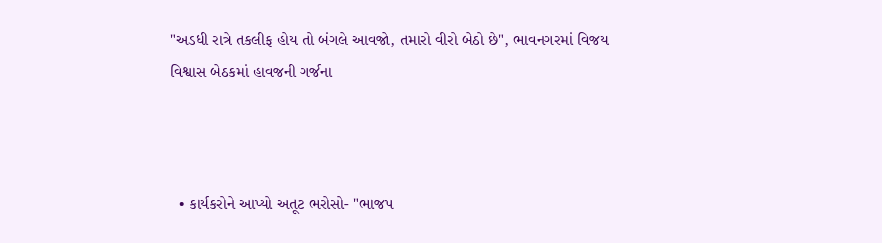"અડધી રાત્રે તકલીફ હોય તો બંગલે આવજો, તમારો વીરો બેઠો છે", ભાવનગરમાં વિજય વિશ્વાસ બેઠકમાં હાવજની ગર્જના



  • કાર્યકરોને આપ્યો અતૂટ ભરોસો- "ભાજપ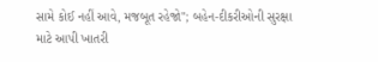સામે કોઈ નહીં આવે, મજબૂત રહેજો"; બહેન-દીકરીઓની સુરક્ષા માટે આપી ખાતરી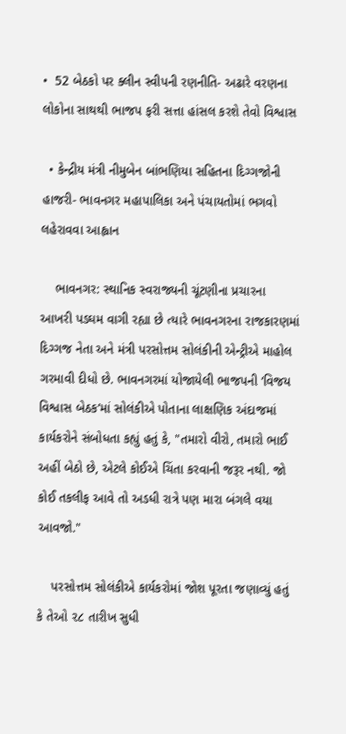•  52 બેઠકો પર ક્લીન સ્વીપની રણનીતિ- અઢારે વરણના લોકોના સાથથી ભાજપ ફરી સત્તા હાંસલ કરશે તેવો વિશ્વાસ

  • કેન્દ્રીય મંત્રી નીમુબેન બાંભણિયા સહિતના દિગ્ગજોની હાજરી- ભાવનગર મહાપાલિકા અને પંચાયતોમાં ભગવો લહેરાવવા આહ્વાન

    ભાવનગર: સ્થાનિક સ્વરાજ્યની ચૂંટણીના પ્રચારના આખરી પડઘમ વાગી રહ્યા છે ત્યારે ભાવનગરના રાજકારણમાં દિગ્ગજ નેતા અને મંત્રી પરસોત્તમ સોલંકીની એન્ટ્રીએ માહોલ ગરમાવી દીધો છે. ભાવનગરમાં યોજાયેલી ભાજપની ‘વિજય વિશ્વાસ બેઠક’માં સોલંકીએ પોતાના લાક્ષણિક અંદાજમાં કાર્યકરોને સંબોધતા કહ્યું હતું કે, "તમારો વીરો, તમારો ભાઈ અહીં બેઠો છે, એટલે કોઈએ ચિંતા કરવાની જરૂર નથી. જો કોઈ તકલીફ આવે તો અડધી રાત્રે પણ મારા બંગલે વયા આવજો."

    પરસોત્તમ સોલંકીએ કાર્યકરોમાં જોશ પૂરતા જણાવ્યું હતું કે તેઓ ૨૮ તારીખ સુધી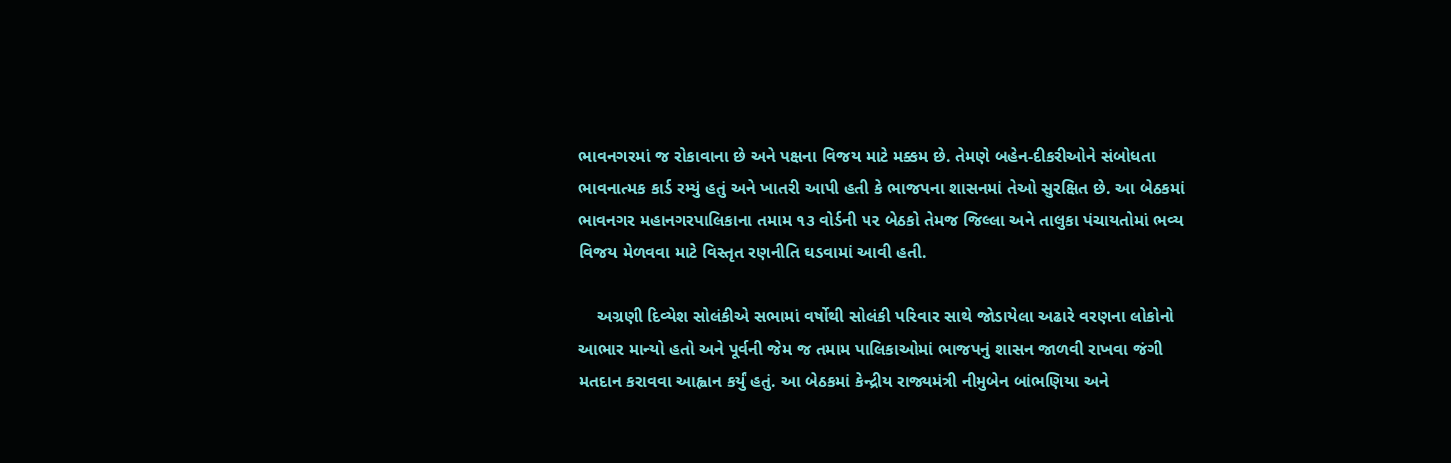ભાવનગરમાં જ રોકાવાના છે અને પક્ષના વિજય માટે મક્કમ છે. તેમણે બહેન-દીકરીઓને સંબોધતા ભાવનાત્મક કાર્ડ રમ્યું હતું અને ખાતરી આપી હતી કે ભાજપના શાસનમાં તેઓ સુરક્ષિત છે. આ બેઠકમાં ભાવનગર મહાનગરપાલિકાના તમામ ૧૩ વોર્ડની ૫૨ બેઠકો તેમજ જિલ્લા અને તાલુકા પંચાયતોમાં ભવ્ય વિજય મેળવવા માટે વિસ્તૃત રણનીતિ ઘડવામાં આવી હતી.

    અગ્રણી દિવ્યેશ સોલંકીએ સભામાં વર્ષોથી સોલંકી પરિવાર સાથે જોડાયેલા અઢારે વરણના લોકોનો આભાર માન્યો હતો અને પૂર્વની જેમ જ તમામ પાલિકાઓમાં ભાજપનું શાસન જાળવી રાખવા જંગી મતદાન કરાવવા આહ્વાન કર્યું હતું. આ બેઠકમાં કેન્દ્રીય રાજ્યમંત્રી નીમુબેન બાંભણિયા અને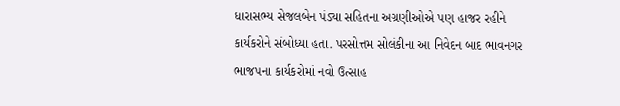ધારાસભ્ય સેજલબેન પંડ્યા સહિતના અગ્રણીઓએ પણ હાજર રહીને કાર્યકરોને સંબોધ્યા હતા. પરસોત્તમ સોલંકીના આ નિવેદન બાદ ભાવનગર ભાજપના કાર્યકરોમાં નવો ઉત્સાહ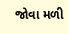જોવા મળી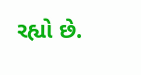રહ્યો છે.